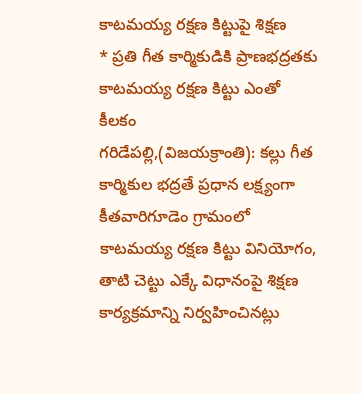కాటమయ్య రక్షణ కిట్టుపై శిక్షణ
* ప్రతి గీత కార్మికుడికి ప్రాణభద్రతకు కాటమయ్య రక్షణ కిట్టు ఎంతో కీలకం
గరిడేపల్లి,(విజయక్రాంతి): కల్లు గీత కార్మికుల భద్రతే ప్రధాన లక్ష్యంగా కీతవారిగూడెం గ్రామంలో కాటమయ్య రక్షణ కిట్టు వినియోగం, తాటి చెట్టు ఎక్కే విధానంపై శిక్షణ కార్యక్రమాన్ని నిర్వహించినట్లు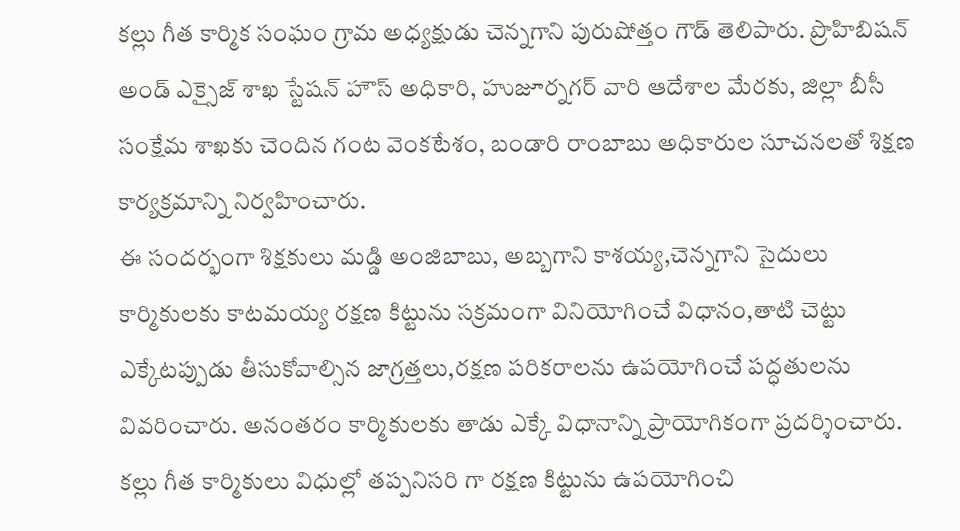కల్లు గీత కార్మిక సంఘం గ్రామ అధ్యక్షుడు చెన్నగాని పురుషోత్తం గౌడ్ తెలిపారు. ప్రొహిబిషన్ అండ్ ఎక్సైజ్ శాఖ స్టేషన్ హౌస్ అధికారి, హుజూర్నగర్ వారి ఆదేశాల మేరకు, జిల్లా బీసీ సంక్షేమ శాఖకు చెందిన గంట వెంకటేశం, బండారి రాంబాబు అధికారుల సూచనలతో శిక్షణ కార్యక్రమాన్ని నిర్వహించారు.
ఈ సందర్భంగా శిక్షకులు మడ్డి అంజిబాబు, అబ్బగాని కాశయ్య,చెన్నగాని సైదులు కార్మికులకు కాటమయ్య రక్షణ కిట్టును సక్రమంగా వినియోగించే విధానం,తాటి చెట్టు ఎక్కేటప్పుడు తీసుకోవాల్సిన జాగ్రత్తలు,రక్షణ పరికరాలను ఉపయోగించే పద్ధతులను వివరించారు. అనంతరం కార్మికులకు తాడు ఎక్కే విధానాన్ని ప్రాయోగికంగా ప్రదర్శించారు. కల్లు గీత కార్మికులు విధుల్లో తప్పనిసరి గా రక్షణ కిట్టును ఉపయోగించి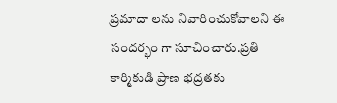ప్రమాదా లను నివారించుకోవాలని ఈ సందర్భం గా సూచించారు.ప్రతి కార్మికుడి ప్రాణ భద్రతకు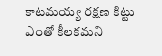కాటమయ్య రక్షణ కిట్టు ఎంతో కీలకమని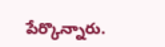పేర్కొన్నారు.